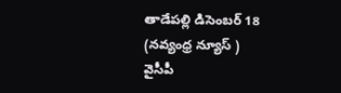తాడేపల్లి డిసెంబర్ 18
(నవ్యంధ్ర న్యూస్ )
వైసీపీ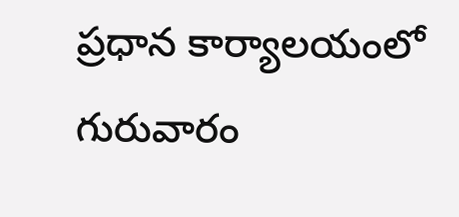ప్రధాన కార్యాలయంలో గురువారం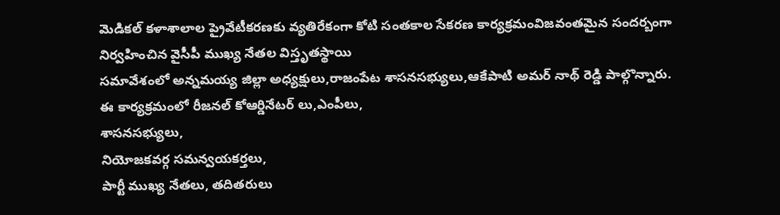మెడికల్ కళాశాలాల ప్రైవేటీకరణకు వ్యతిరేకంగా కోటి సంతకాల సేకరణ కార్యక్రమంవిజవంతమైన సందర్బంగా నిర్వహించిన వైసీపీ ముఖ్య నేతల విస్తృతస్థాయి
సమావేశంలో అన్నమయ్య జిల్లా అధ్యక్షులు,రాజంపేట శాసనసభ్యులు,ఆకేపాటి అమర్ నాథ్ రెడ్డి పాల్గొన్నారు.
ఈ కార్యక్రమంలో రీజనల్ కోఆర్డినేటర్ లు,ఎంపీలు,
శాసనసభ్యులు,
నియోజకవర్గ సమన్వయకర్తలు,
పార్టీ ముఖ్య నేతలు, తదితరులు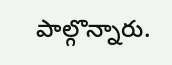పాల్గొన్నారు.